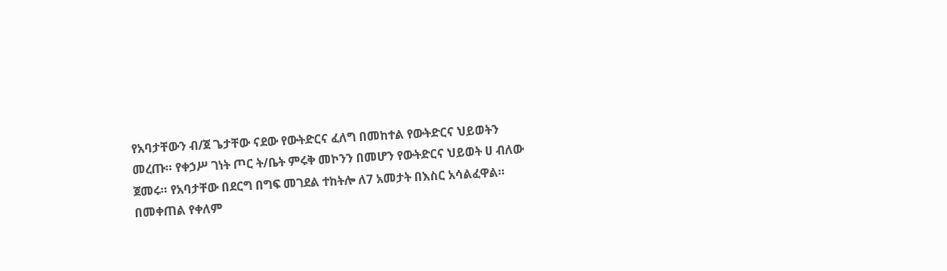የአባታቸውን ብ/ጀ ጌታቸው ናደው የውትድርና ፈለግ በመከተል የውትድርና ህይወትን መረጡ። የቀኃሥ ገነት ጦር ት/ቤት ምሩቅ መኮንን በመሆን የውትድርና ህይወት ሀ ብለው ጀመሩ። የአባታቸው በደርግ በግፍ መገደል ተከትሎ ለ7 አመታት በእስር አሳልፈዋል።
በመቀጠል የቀለም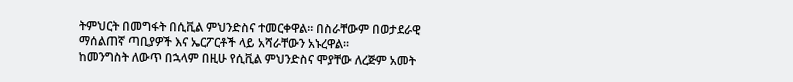ትምህርት በመግፋት በሲቪል ምህንድስና ተመርቀዋል። በስራቸውም በወታደራዊ ማሰልጠኛ ጣቢያዎች እና ኤርፖርቶች ላይ አሻራቸውን አኑረዋል።
ከመንግስት ለውጥ በኋላም በዚሁ የሲቪል ምህንድስና ሞያቸው ለረጅም አመት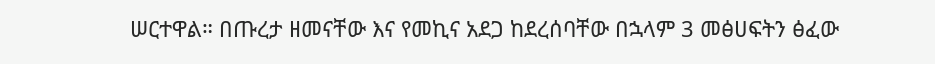ሠርተዋል። በጡረታ ዘመናቸው እና የመኪና አደጋ ከደረሰባቸው በኋላም 3 መፅሀፍትን ፅፈው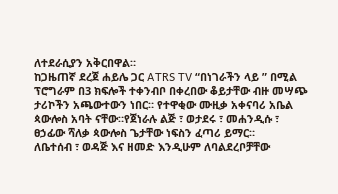ለተደራሲያን አቅርበዋል።
ከጋዜጠኛ ደረጀ ሐይሌ ጋር ATRS TV “በነገራችን ላይ ” በሚል ፕሮግራም በ3 ክፍሎች ተቀንብቦ በቀረበው ቆይታቸው ብዙ መሣጭ ታሪኮችን አጫውተውን ነበር። የተዋቂው ሙዚቃ አቀናባሪ አቤል ጳውሎስ አባት ናቸው።የጀነራሉ ልጅ ፣ ወታደሩ ፣ መሐንዲሱ ፣ ፀኃፊው ሻለቃ ጳውሎስ ጌታቸው ነፍስን ፈጣሪ ይማር።
ለቤተሰብ ፣ ወዳጅ እና ዘመድ እንዲሁም ለባልደረቦቻቸው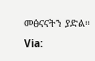መፅናናትን ያድል።
Via: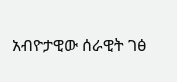አብዮታዊው ሰራዊት ገፅ